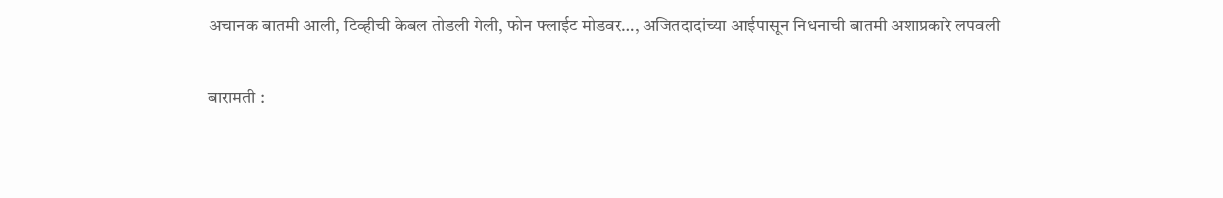अचानक बातमी आली, टिव्हीची केबल तोडली गेली, फोन फ्लाईट मोडवर…, अजितदादांच्या आईपासून निधनाची बातमी अशाप्रकारे लपवली

बारामती :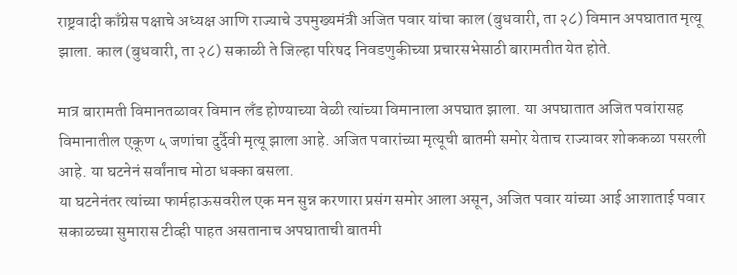राष्ट्रवादी काँग्रेस पक्षाचे अध्यक्ष आणि राज्याचे उपमुख्यमंत्री अजित पवार यांचा काल (बुधवारी, ता २८) विमान अपघातात मृत्यू झाला. काल (बुधवारी, ता २८) सकाळी ते जिल्हा परिषद निवडणुकीच्या प्रचारसभेसाठी बारामतीत येत होते.

मात्र बारामती विमानतळावर विमान लॅंड होण्याच्या वेळी त्यांच्या विमानाला अपघात झाला. या अपघातात अजित पवांरासह विमानातील एकूण ५ जणांचा दुर्दैवी मृत्यू झाला आहे. अजित पवारांच्या मृत्यूची बातमी समोर येताच राज्यावर शोककळा पसरली आहे. या घटनेनं सर्वांनाच मोठा धक्का बसला.
या घटनेनंतर त्यांच्या फार्महाऊसवरील एक मन सुन्न करणारा प्रसंग समोर आला असून, अजित पवार यांच्या आई आशाताई पवार सकाळच्या सुमारास टीव्ही पाहत असतानाच अपघाताची बातमी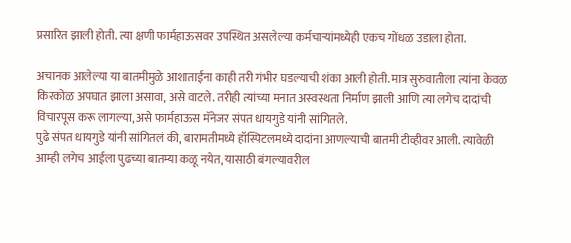प्रसारित झाली होती. त्या क्षणी फार्महाऊसवर उपस्थित असलेल्या कर्मचाऱ्यांमध्येही एकच गोंधळ उडाला होता.

अचानक आलेल्या या बातमीमुळे आशाताईंना काही तरी गंभीर घडल्याची शंका आली होती. मात्र सुरुवातीला त्यांना केवळ किरकोळ अपघात झाला असावा, असे वाटले. तरीही त्यांच्या मनात अस्वस्थता निर्माण झाली आणि त्या लगेच दादांची विचारपूस करू लागल्या, असे फार्महाऊस मॅनेजर संपत धायगुडे यांनी सांगितले.
पुढे संपत धायगुडे यांनी सांगितलं की, बारामतीमध्ये हॉस्पिटलमध्ये दादांना आणल्याची बातमी टीव्हीवर आली. त्यावेळी आम्ही लगेच आईला पुढच्या बातम्या कळू नयेत, यासाठी बंगल्यावरील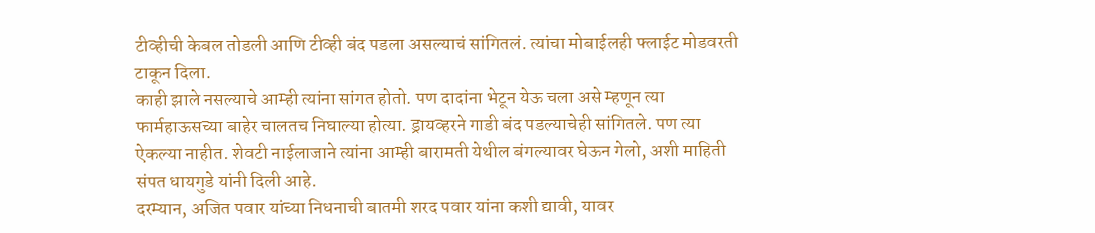टीव्हीची केबल तोडली आणि टीव्ही बंद पडला असल्याचं सांगितलं. त्यांचा मोबाईलही फ्लाईट मोडवरती टाकून दिला.
काही झाले नसल्याचे आम्ही त्यांना सांगत होतो. पण दादांना भेटून येऊ चला असे म्हणून त्या फार्महाऊसच्या बाहेर चालतच निघाल्या होत्या. ड्रायव्हरने गाडी बंद पडल्याचेही सांगितले. पण त्या ऐकल्या नाहीत. शेवटी नाईलाजाने त्यांना आम्ही बारामती येथील बंगल्यावर घेऊन गेलो, अशी माहिती संपत धायगुडे यांनी दिली आहे.
दरम्यान, अजित पवार यांच्या निधनाची बातमी शरद पवार यांना कशी द्यावी, यावर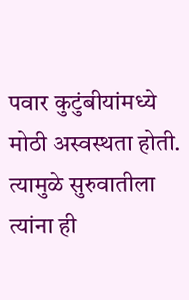पवार कुटुंबीयांमध्ये मोठी अस्वस्थता होती. त्यामुळे सुरुवातीला त्यांना ही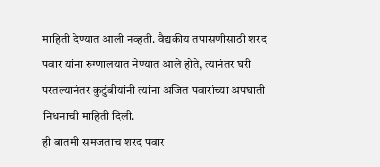माहिती देण्यात आली नव्हती. वैद्यकीय तपासणीसाठी शरद पवार यांना रुग्णालयात नेण्यात आले होते, त्यानंतर घरी परतल्यानंतर कुटुंबीयांनी त्यांना अजित पवारांच्या अपघाती निधनाची माहिती दिली.
ही बातमी समजताच शरद पवार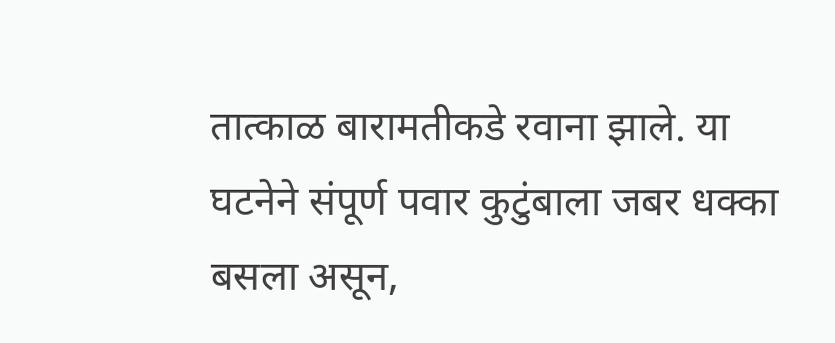तात्काळ बारामतीकडे रवाना झाले. या घटनेने संपूर्ण पवार कुटुंबाला जबर धक्का बसला असून,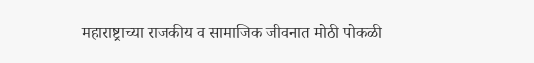महाराष्ट्राच्या राजकीय व सामाजिक जीवनात मोठी पोकळी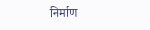निर्माण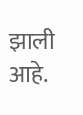झाली आहे.